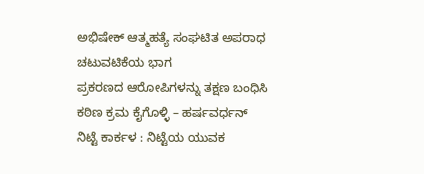ಅಭಿಷೇಕ್ ಆತ್ಮಹತ್ಯೆ ಸಂಘಟಿತ ಅಪರಾಧ ಚಟುವಟಿಕೆಯ ಭಾಗ
ಪ್ರಕರಣದ ಆರೋಪಿಗಳನ್ನು ತಕ್ಷಣ ಬಂಧಿಸಿ ಕಠಿಣ ಕ್ರಮ ಕೈಗೊಳ್ಳಿ – ಹರ್ಷವರ್ಧನ್ ನಿಟ್ಟೆ ಕಾರ್ಕಳ : ನಿಟ್ಟೆಯ ಯುವಕ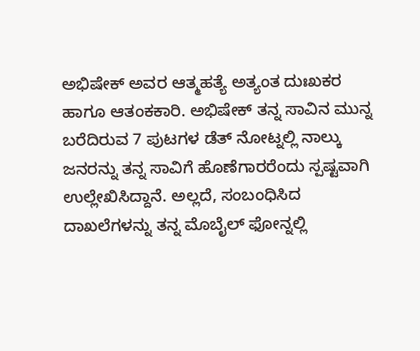ಅಭಿಷೇಕ್ ಅವರ ಆತ್ಮಹತ್ಯೆ ಅತ್ಯಂತ ದುಃಖಕರ ಹಾಗೂ ಆತಂಕಕಾರಿ. ಅಭಿಷೇಕ್ ತನ್ನ ಸಾವಿನ ಮುನ್ನ ಬರೆದಿರುವ 7 ಪುಟಗಳ ಡೆತ್ ನೋಟ್ನಲ್ಲಿ ನಾಲ್ಕು ಜನರನ್ನು ತನ್ನ ಸಾವಿಗೆ ಹೊಣೆಗಾರರೆಂದು ಸ್ಪಷ್ಟವಾಗಿ ಉಲ್ಲೇಖಿಸಿದ್ದಾನೆ. ಅಲ್ಲದೆ, ಸಂಬಂಧಿಸಿದ ದಾಖಲೆಗಳನ್ನು ತನ್ನ ಮೊಬೈಲ್ ಫೋನ್ನಲ್ಲಿ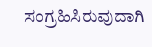ಸಂಗ್ರಹಿಸಿರುವುದಾಗಿ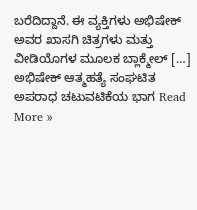ಬರೆದಿದ್ದಾನೆ. ಈ ವ್ಯಕ್ತಿಗಳು ಅಭಿಷೇಕ್ ಅವರ ಖಾಸಗಿ ಚಿತ್ರಗಳು ಮತ್ತು ವೀಡಿಯೊಗಳ ಮೂಲಕ ಬ್ಲಾಕ್ಮೇಲ್ […]
ಅಭಿಷೇಕ್ ಆತ್ಮಹತ್ಯೆ ಸಂಘಟಿತ ಅಪರಾಧ ಚಟುವಟಿಕೆಯ ಭಾಗ Read More »